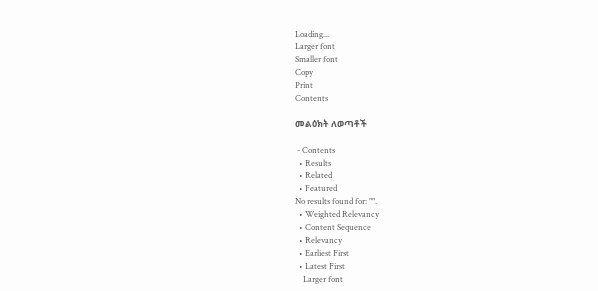Loading...
Larger font
Smaller font
Copy
Print
Contents

መልዕክት ለወጣቶች

 - Contents
  • Results
  • Related
  • Featured
No results found for: "".
  • Weighted Relevancy
  • Content Sequence
  • Relevancy
  • Earliest First
  • Latest First
    Larger font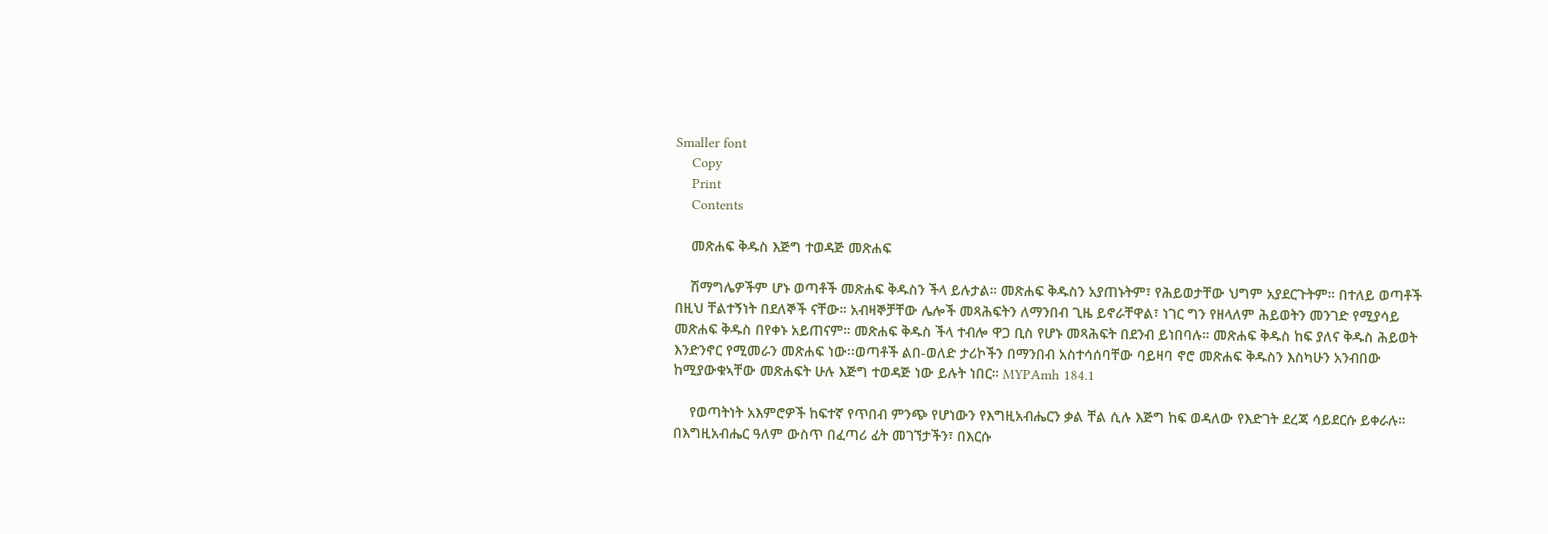Smaller font
    Copy
    Print
    Contents

    መጽሐፍ ቅዱስ እጅግ ተወዳጅ መጽሐፍ

    ሽማግሌዎችም ሆኑ ወጣቶች መጽሐፍ ቅዱስን ችላ ይሉታል። መጽሐፍ ቅዱስን አያጠኑትም፣ የሕይወታቸው ህግም አያደርጉትም። በተለይ ወጣቶች በዚህ ቸልተኝነት በደለኞች ናቸው። አብዛኞቻቸው ሌሎች መጻሕፍትን ለማንበብ ጊዜ ይኖራቸዋል፣ ነገር ግን የዘላለም ሕይወትን መንገድ የሚያሳይ መጽሐፍ ቅዱስ በየቀኑ አይጠናም። መጽሐፍ ቅዱስ ችላ ተብሎ ዋጋ ቢስ የሆኑ መጻሕፍት በደንብ ይነበባሉ። መጽሐፍ ቅዱስ ከፍ ያለና ቅዱስ ሕይወት እንድንኖር የሚመራን መጽሐፍ ነው፡፡ወጣቶች ልበ-ወለድ ታሪኮችን በማንበብ አስተሳሰባቸው ባይዛባ ኖሮ መጽሐፍ ቅዱስን እስካሁን አንብበው ከሚያውቁኣቸው መጽሐፍት ሁሉ እጅግ ተወዳጅ ነው ይሉት ነበር። MYPAmh 184.1

    የወጣትነት አእምሮዎች ከፍተኛ የጥበብ ምንጭ የሆነውን የእግዚአብሔርን ቃል ቸል ሲሉ እጅግ ከፍ ወዳለው የእድገት ደረጃ ሳይደርሱ ይቀራሉ። በእግዚአብሔር ዓለም ውስጥ በፈጣሪ ፊት መገኘታችን፣ በእርሱ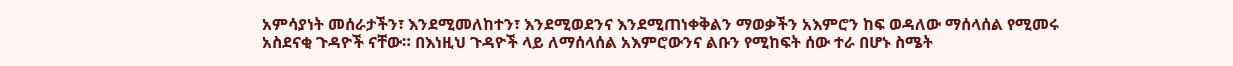አምሳያነት መሰራታችን፣ እንደሚመለከተን፣ እንደሚወደንና እንደሚጠነቀቅልን ማወቃችን አእምሮን ከፍ ወዳለው ማሰላሰል የሚመሩ አስደናቂ ጉዳዮች ናቸው። በእነዚህ ጉዳዮች ላይ ለማሰላሰል አእምሮውንና ልቡን የሚከፍት ሰው ተራ በሆኑ ስሜት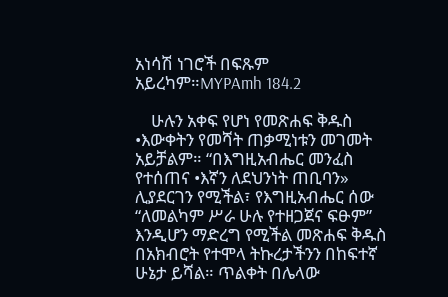አነሳሽ ነገሮች በፍጹም አይረካም።MYPAmh 184.2

    ሁሉን አቀፍ የሆነ የመጽሐፍ ቅዱስ •እውቀትን የመሻት ጠቃሚነቱን መገመት አይቻልም። “በእግዚአብሔር መንፈስ የተሰጠና •እኛን ለደህንነት ጠቢባን» ሊያደርገን የሚችል፣ የእግዚአብሔር ሰው “ለመልካም ሥራ ሁሉ የተዘጋጀና ፍፁም” እንዲሆን ማድረግ የሚችል መጽሐፍ ቅዱስ በአክብሮት የተሞላ ትኩረታችንን በከፍተኛ ሁኔታ ይሻል። ጥልቀት በሌላው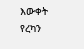እውቀት የረካን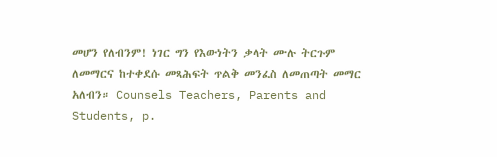መሆን የለብንም! ነገር ግን የእውነትን ቃላት ሙሉ ትርጉም ለመማርና ከተቀደሱ መጻሕፍት ጥልቅ መንፈስ ለመጠጣት መማር አለብን። Counsels Teachers, Parents and Students, p.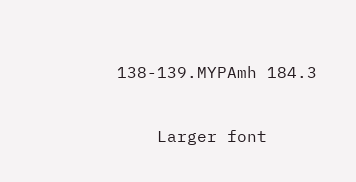138-139.MYPAmh 184.3

    Larger font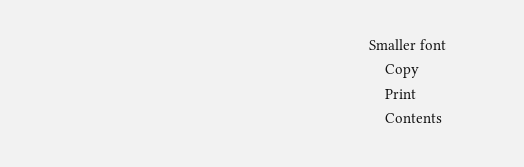Smaller font
    Copy
    Print
    Contents